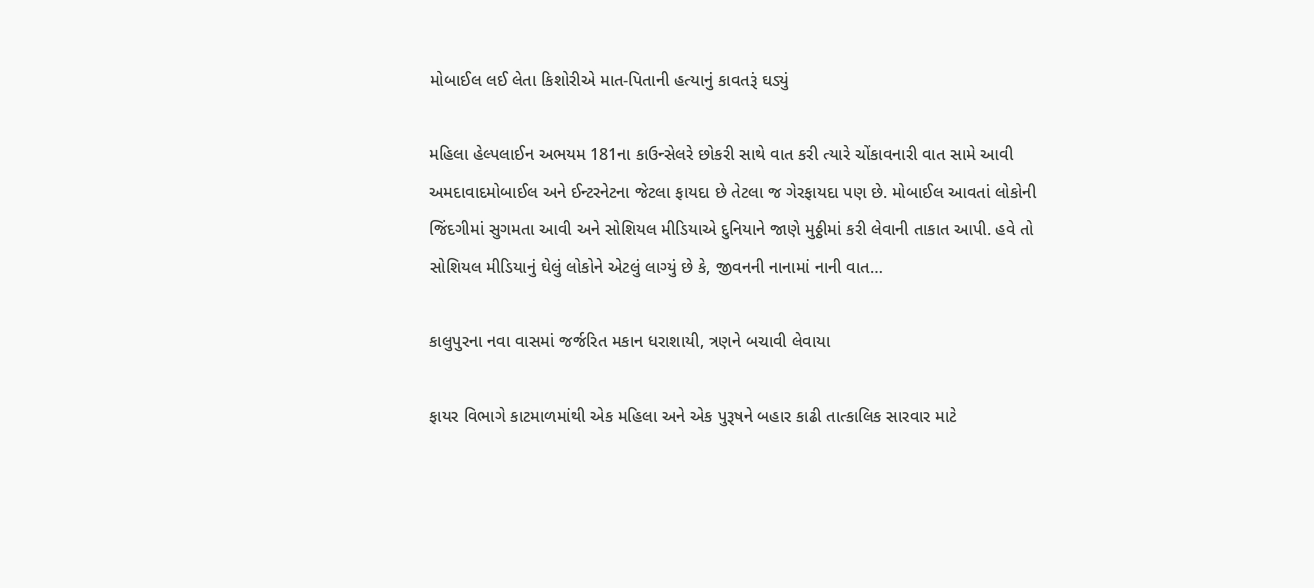મોબાઈલ લઈ લેતા કિશોરીએ માત-પિતાની હત્યાનું કાવતરૂં ઘડ્યું

મહિલા હેલ્પલાઈન અભયમ 181ના કાઉન્સેલરે છોકરી સાથે વાત કરી ત્યારે ચોંકાવનારી વાત સામે આવી અમદાવાદમોબાઈલ અને ઈન્ટરનેટના જેટલા ફાયદા છે તેટલા જ ગેરફાયદા પણ છે. મોબાઈલ આવતાં લોકોની જિંદગીમાં સુગમતા આવી અને સોશિયલ મીડિયાએ દુનિયાને જાણે મુઠ્ઠીમાં કરી લેવાની તાકાત આપી. હવે તો સોશિયલ મીડિયાનું ઘેલું લોકોને એટલું લાગ્યું છે કે, જીવનની નાનામાં નાની વાત…

કાલુપુરના નવા વાસમાં જર્જરિત મકાન ધરાશાયી, ત્રણને બચાવી લેવાયા

ફાયર વિભાગે કાટમાળમાંથી એક મહિલા અને એક પુરૂષને બહાર કાઢી તાત્કાલિક સારવાર માટે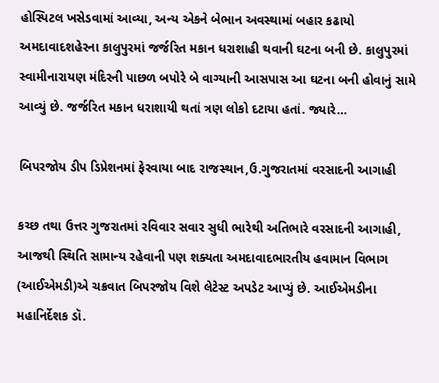હોસ્પિટલ ખસેડવામાં આવ્યા, અન્ય એકને બેભાન અવસ્થામાં બહાર કઢાયો અમદાવાદશહેરના કાલુપુરમાં જર્જરિત મકાન ધરાશાહી થવાની ઘટના બની છે. કાલુપુરમાં સ્વામીનારાયણ મંદિરની પાછળ બપોરે બે વાગ્યાની આસપાસ આ ઘટના બની હોવાનું સામે આવ્યું છે. જર્જરિત મકાન ધરાશાયી થતાં ત્રણ લોકો દટાયા હતાં. જ્યારે…

બિપરજોય ડીપ ડિપ્રેશનમાં ફેરવાયા બાદ રાજસ્થાન,ઉ.ગુજરાતમાં વરસાદની આગાહી

કચ્છ તથા ઉત્તર ગુજરાતમાં રવિવાર સવાર સુધી ભારેથી અતિભારે વરસાદની આગાહી, આજથી સ્થિતિ સામાન્ય રહેવાની પણ શક્યતા અમદાવાદભારતીય હવામાન વિભાગ (આઈએમડી)એ ચક્રવાત બિપરજોય વિશે લેટેસ્ટ અપડેટ આપ્યું છે. આઈએમડીના મહાનિર્દેશક ડૉ.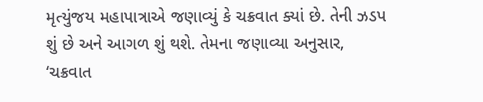મૃત્યુંજય મહાપાત્રાએ જણાવ્યું કે ચક્રવાત ક્યાં છે. તેની ઝડપ શું છે અને આગળ શું થશે. તેમના જણાવ્યા અનુસાર, ‘ચક્રવાત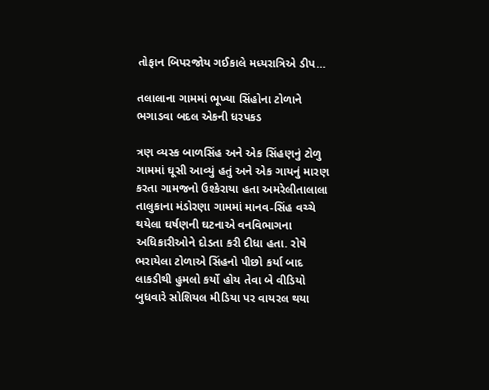તોફાન બિપરજોય ગઈકાલે મધ્યરાત્રિએ ડીપ…

તલાલાના ગામમાં ભૂખ્યા સિંહોના ટોળાને ભગાડવા બદલ એકની ધરપકડ

ત્રણ વ્યસ્ક બાળસિંહ અને એક સિંહણનું ટોળુ ગામમાં ઘૂસી આવ્યું હતું અને એક ગાયનું મારણ કરતા ગામજનો ઉશ્કેરાયા હતા અમરેલીતાલાલા તાલુકાના મંડોરણા ગામમાં માનવ-સિંહ વચ્ચે થયેલા ઘર્ષણની ઘટનાએ વનવિભાગના અધિકારીઓને દોડતા કરી દીધા હતા. રોષે ભરાયેલા ટોળાએ સિંહનો પીછો કર્યા બાદ લાકડીથી હુમલો કર્યો હોય તેવા બે વીડિયો બુધવારે સોશિયલ મીડિયા પર વાયરલ થયા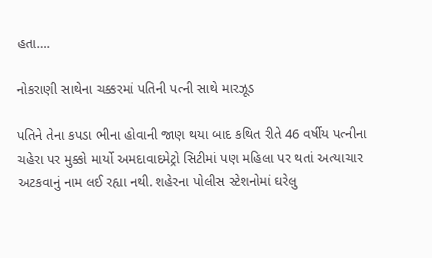હતા….

નોકરાણી સાથેના ચક્કરમાં પતિની પત્ની સાથે મારઝૂડ

પતિને તેના કપડા ભીના હોવાની જાણ થયા બાદ કથિત રીતે 46 વર્ષીય પત્નીના ચહેરા પર મુક્કો માર્યો અમદાવાદમેટ્રો સિટીમાં પણ મહિલા પર થતાં અત્યાચાર અટકવાનું નામ લઈ રહ્યા નથી. શહેરના પોલીસ સ્ટેશનોમાં ઘરેલુ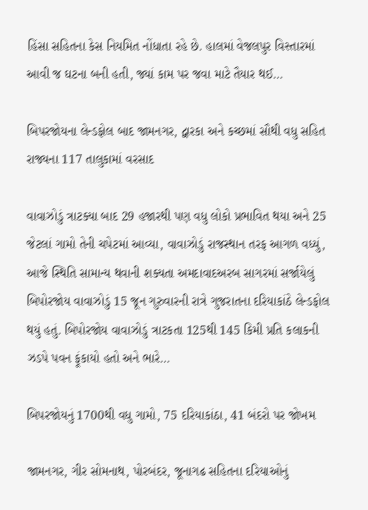હિંસા સહિતના કેસ નિયમિત નોંધાતા રહે છે. હાલમાં વેજલપુર વિસ્તારમાં આવી જ ઘટના બની હતી, જ્યાં કામ પર જવા માટે તૈયાર થઈ…

બિપરજોયના લેન્ડફોલ બાદ જામનગર, દ્વારકા અને કચ્છમાં સૌથી વધુ સહિત રાજ્યના 117 તાલુકામાં વરસાદ

વાવાઝોડું ત્રાટક્યા બાદ 29 હજારથી પણ વધુ લોકો પ્રભાવિત થયા અને 25 જેટલાં ગામો તેની ચપેટમાં આવ્યા, વાવાઝોડું રાજસ્થાન તરફ આગળ વધ્યું, આજે સ્થિતિ સામાન્ય થવાની શક્યતા અમદાવાદઅરબ સાગરમાં સર્જાયેલું બિપોરજોય વાવાઝોડું 15 જૂન ગુરુવારની રાત્રે ગુજરાતના દરિયાકાંઠે લેન્ડફોલ થયું હતું. બિપોરજોય વાવાઝોડું ત્રાટકતા 125થી 145 કિમી પ્રતિ કલાકની ઝડપે પવન ફૂંકાયો હતો અને ભારે…

બિપરજોયનું 1700થી વધુ ગામો, 75 દરિયાકાંઠા, 41 બંદરો પર જોખમ

જામનગર, ગીર સોમનાથ, પોરબંદર, જૂનાગઢ સહિતના દરિયાઓનું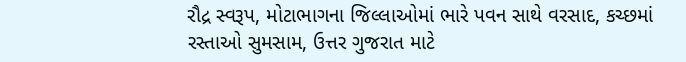રૌદ્ર સ્વરૂપ, મોટાભાગના જિલ્લાઓમાં ભારે પવન સાથે વરસાદ, કચ્છમાં રસ્તાઓ સુમસામ, ઉત્તર ગુજરાત માટે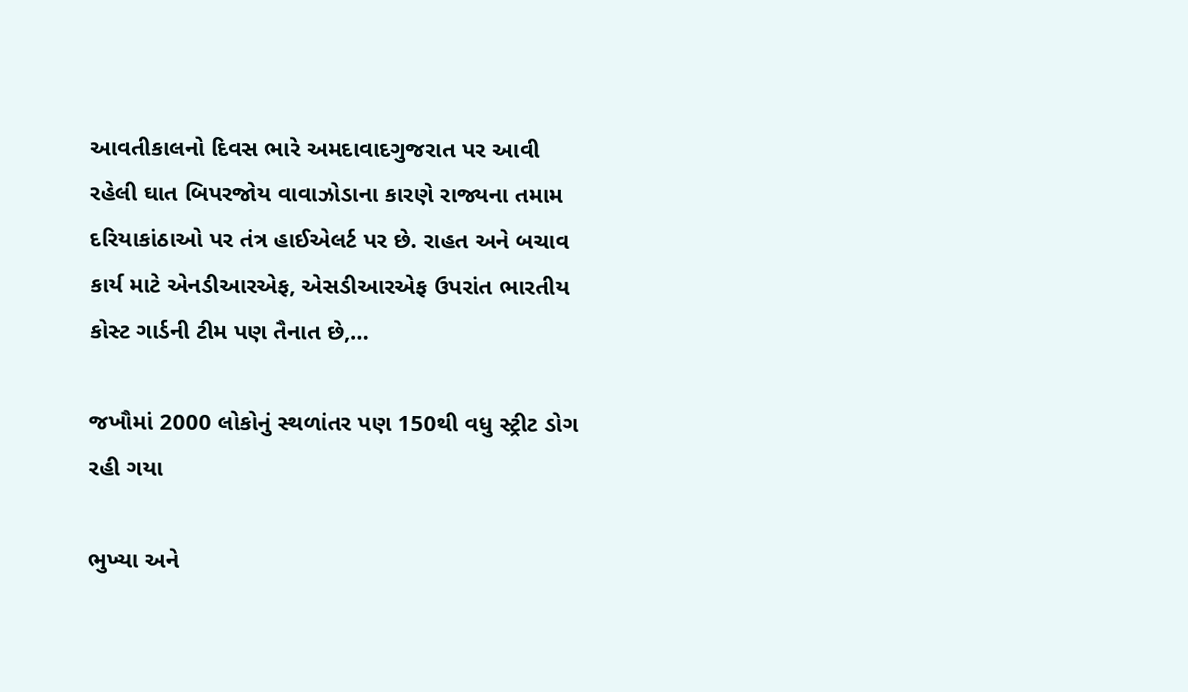આવતીકાલનો દિવસ ભારે અમદાવાદગુજરાત પર આવી રહેલી ઘાત બિપરજોય વાવાઝોડાના કારણે રાજ્યના તમામ દરિયાકાંઠાઓ પર તંત્ર હાઈએલર્ટ પર છે. રાહત અને બચાવ કાર્ય માટે એનડીઆરએફ, એસડીઆરએફ ઉપરાંત ભારતીય કોસ્ટ ગાર્ડની ટીમ પણ તૈનાત છે,…

જખૌમાં 2000 લોકોનું સ્થળાંતર પણ 150થી વધુ સ્ટ્રીટ ડોગ રહી ગયા

ભુખ્યા અને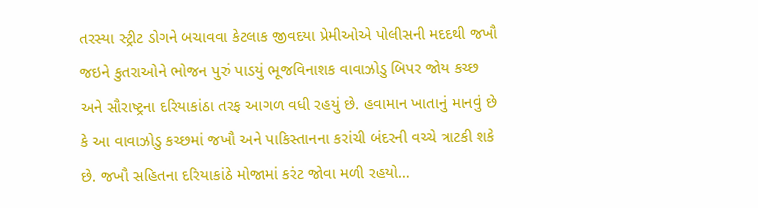તરસ્યા સ્ટ્રીટ ડોગને બચાવવા કેટલાક જીવદયા પ્રેમીઓએ પોલીસની મદદથી જખૌ જઇને કુતરાઓને ભોજન પુરું પાડયું ભૂજવિનાશક વાવાઝોડુ બિપર જોય કચ્છ અને સૌરાષ્ટ્રના દરિયાકાંઠા તરફ આગળ વધી રહયું છે. હવામાન ખાતાનું માનવું છે કે આ વાવાઝોડુ કચ્છમાં જખૌ અને પાકિસ્તાનના કરાંચી બંદરની વચ્ચે ત્રાટકી શકે છે. જખૌ સહિતના દરિયાકાંઠે મોજામાં કરંટ જોવા મળી રહયો…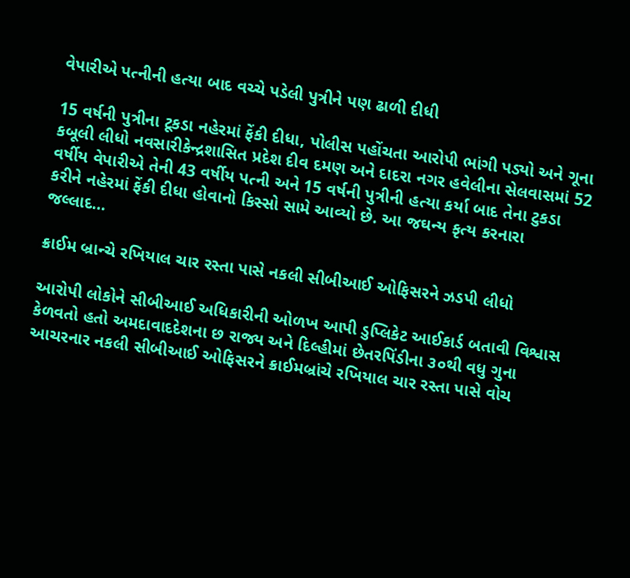વેપારીએ પત્નીની હત્યા બાદ વચ્ચે પડેલી પુત્રીને પણ ઢાળી દીધી

15 વર્ષની પુત્રીના ટૂકડા નહેરમાં ફેંકી દીધા, પોલીસ પહોંચતા આરોપી ભાંગી પડ્યો અને ગૂના કબૂલી લીધો નવસારીકેન્દ્રશાસિત પ્રદેશ દીવ દમણ અને દાદરા નગર હવેલીના સેલવાસમાં 52 વર્ષીય વેપારીએ તેની 43 વર્ષીય પત્ની અને 15 વર્ષની પુત્રીની હત્યા કર્યા બાદ તેના ટુકડા કરીને નહેરમાં ફેંકી દીધા હોવાનો કિસ્સો સામે આવ્યો છે. આ જઘન્ય કૃત્ય કરનારા જલ્લાદ…

ક્રાઈમ બ્રાન્ચે રખિયાલ ચાર રસ્તા પાસે નકલી સીબીઆઈ ઓફિસરને ઝડપી લીધો

આરોપી લોકોને સીબીઆઈ અધિકારીની ઓળખ આપી ડુપ્લિકેટ આઈકાર્ડ બતાવી વિશ્વાસ કેળવતો હતો અમદાવાદદેશના છ રાજ્ય અને દિલ્હીમાં છેતરપિંડીના ૩૦થી વધુ ગુના આચરનાર નકલી સીબીઆઈ ઓફિસરને ક્રાઈમબ્રાંચે રખિયાલ ચાર રસ્તા પાસે વોચ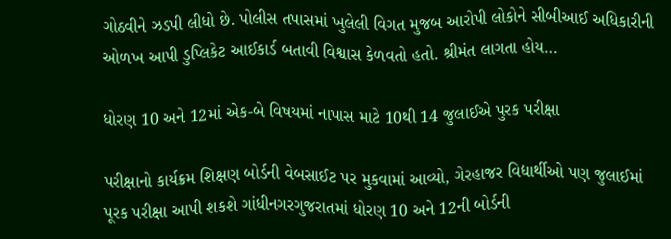ગોઠવીને ઝડપી લીધો છે. પોલીસ તપાસમાં ખુલેલી વિગત મુજબ આરોપી લોકોને સીબીઆઈ અધિકારીની ઓળખ આપી ડુપ્લિકેટ આઈકાર્ડ બતાવી વિશ્વાસ કેળવતો હતો. શ્રીમંત લાગતા હોય…

ધોરણ 10 અને 12માં એક-બે વિષયમાં નાપાસ માટે 10થી 14 જુલાઈએ પુરક પરીક્ષા

પરીક્ષાનો કાર્યક્રમ શિક્ષણ બોર્ડની વેબસાઈટ પર મુકવામાં આવ્યો, ગેરહાજર વિદ્યાર્થીઓ પણ જુલાઈમાં પૂરક પરીક્ષા આપી શકશે ગાંધીનગરગુજરાતમાં ધોરણ 10 અને 12ની બોર્ડની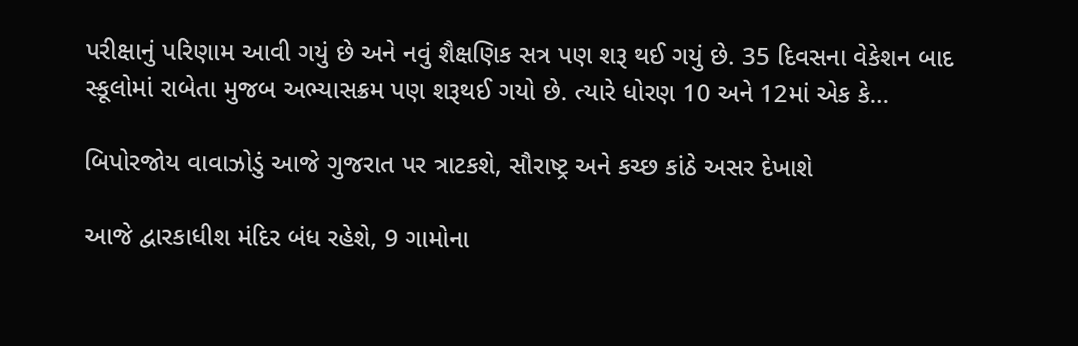પરીક્ષાનું પરિણામ આવી ગયું છે અને નવું શૈક્ષણિક સત્ર પણ શરૂ થઈ ગયું છે. 35 દિવસના વેકેશન બાદ સ્કૂલોમાં રાબેતા મુજબ અભ્યાસક્રમ પણ શરૂથઈ ગયો છે. ત્યારે ધોરણ 10 અને 12માં એક કે…

બિપોરજોય વાવાઝોડું આજે ગુજરાત પર ત્રાટકશે, સૌરાષ્ટ્ર અને કચ્છ કાંઠે અસર દેખાશે

આજે દ્વારકાધીશ મંદિર બંધ રહેશે, 9 ગામોના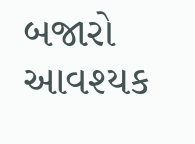બજારો આવશ્યક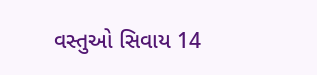વસ્તુઓ સિવાય 14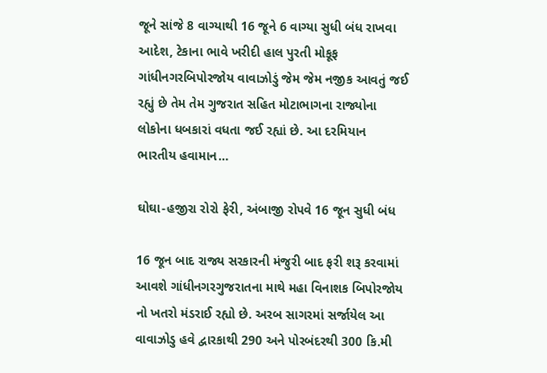જૂને સાંજે 8 વાગ્યાથી 16 જૂને 6 વાગ્યા સુધી બંધ રાખવા આદેશ, ટેકાના ભાવે ખરીદી હાલ પુરતી મોકૂફ ગાંધીનગરબિપોરજોય વાવાઝોડું જેમ જેમ નજીક આવતું જઈ રહ્યું છે તેમ તેમ ગુજરાત સહિત મોટાભાગના રાજ્યોના લોકોના ધબકારાં વધતા જઈ રહ્યાં છે. આ દરમિયાન ભારતીય હવામાન…

ઘોઘા-હજીરા રોરો ફેરી, અંબાજી રોપવે 16 જૂન સુધી બંધ

16 જૂન બાદ રાજ્ય સરકારની મંજુરી બાદ ફરી શરૂ કરવામાં આવશે ગાંધીનગરગુજરાતના માથે મહા વિનાશક બિપોરજોય નો ખતરો મંડરાઈ રહ્યો છે. અરબ સાગરમાં સર્જાયેલ આ વાવાઝોડુ હવે દ્વારકાથી 290 અને પોરબંદરથી 300 કિ.મી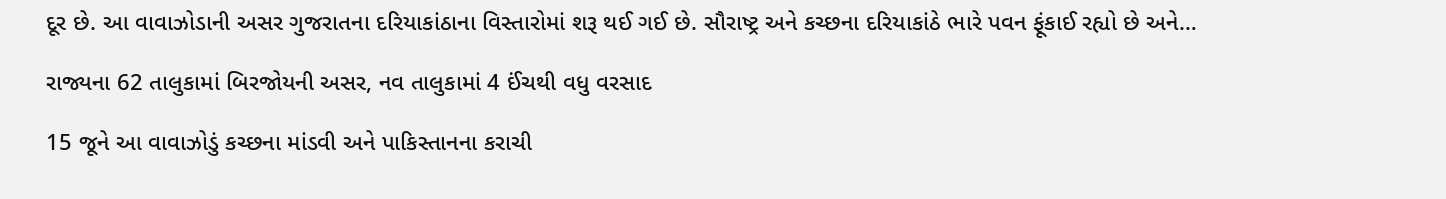દૂર છે. આ વાવાઝોડાની અસર ગુજરાતના દરિયાકાંઠાના વિસ્તારોમાં શરૂ થઈ ગઈ છે. સૌરાષ્ટ્ર અને કચ્છના દરિયાકાંઠે ભારે પવન ફૂંકાઈ રહ્યો છે અને…

રાજ્યના 62 તાલુકામાં બિરજોયની અસર, નવ તાલુકામાં 4 ઈંચથી વધુ વરસાદ

15 જૂને આ વાવાઝોડું કચ્છના માંડવી અને પાકિસ્તાનના કરાચી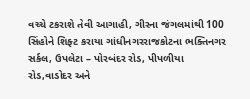વચ્ચે ટકરાશે તેવી આગાહી, ગીરના જંગલમાંથી 100 સિંહોને શિફ્ટ કરાયા ગાંધીનગરરાજકોટના ભક્તિનગર સર્કલ, ઉપલેટા – પોરબંદર રોડ, પીપળીયા રોડ,વાડોદર અને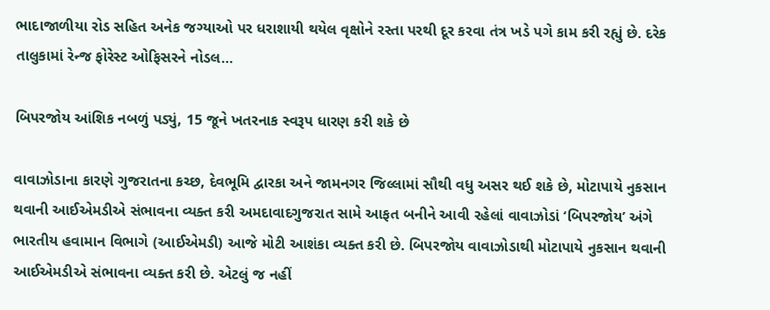ભાદાજાળીયા રોડ સહિત અનેક જગ્યાઓ પર ધરાશાયી થયેલ વૃક્ષોને રસ્તા પરથી દૂર કરવા તંત્ર ખડે પગે કામ કરી રહ્યું છે. દરેક તાલુકામાં રેન્જ ફોરેસ્ટ ઓફિસરને નોડલ…

બિપરજોય આંશિક નબળું પડ્યું, 15 જૂને ખતરનાક સ્વરૂપ ધારણ કરી શકે છે

વાવાઝોડાના કારણે ગુજરાતના કચ્છ, દેવભૂમિ દ્વારકા અને જામનગર જિલ્લામાં સૌથી વધુ અસર થઈ શકે છે, મોટાપાયે નુકસાન થવાની આઈએમડીએ સંભાવના વ્યક્ત કરી અમદાવાદગુજરાત સામે આફત બનીને આવી રહેલાં વાવાઝોડાં ‘બિપરજોય’ અંગે ભારતીય હવામાન વિભાગે (આઈએમડી) આજે મોટી આશંકા વ્યક્ત કરી છે. બિપરજોય વાવાઝોડાથી મોટાપાયે નુકસાન થવાની આઈએમડીએ સંભાવના વ્યક્ત કરી છે. એટલું જ નહીં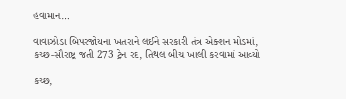હવામાન…

વાવાઝોડા બિપરજોયના ખતરાને લઈને સરકારી તંત્ર એક્શન મોડમાં, કચ્છ-સૌરાષ્ટ્ર જતી 273 ટ્રેન રદ, તિથલ બીચ ખાલી કરવામાં આવ્યો

કચ્છ,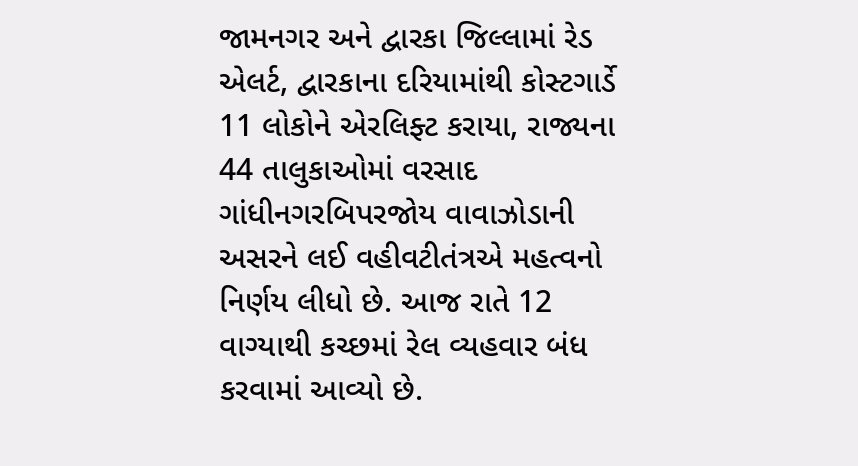જામનગર અને દ્વારકા જિલ્લામાં રેડ એલર્ટ, દ્વારકાના દરિયામાંથી કોસ્ટગાર્ડે 11 લોકોને એરલિફ્ટ કરાયા, રાજ્યના 44 તાલુકાઓમાં વરસાદ ગાંધીનગરબિપરજોય વાવાઝોડાની અસરને લઈ વહીવટીતંત્રએ મહત્વનો નિર્ણય લીધો છે. આજ રાતે 12 વાગ્યાથી કચ્છમાં રેલ વ્યહવાર બંધ કરવામાં આવ્યો છે.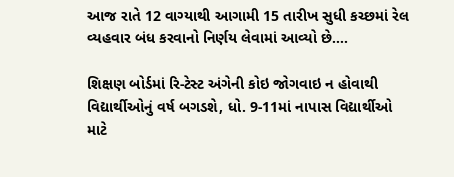આજ રાતે 12 વાગ્યાથી આગામી 15 તારીખ સુધી કચ્છમાં રેલ વ્યહવાર બંધ કરવાનો નિર્ણય લેવામાં આવ્યો છે….

શિક્ષણ બોર્ડમાં રિ-ટેસ્ટ અંગેની કોઇ જોગવાઇ ન હોવાથી વિદ્યાર્થીઓનું વર્ષ બગડશે, ધો. 9-11માં નાપાસ વિદ્યાર્થીઓ માટે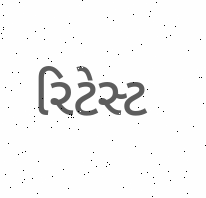રિટેસ્ટ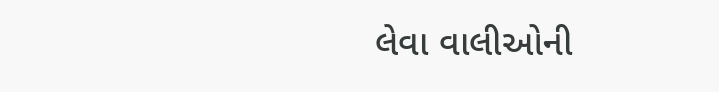લેવા વાલીઓની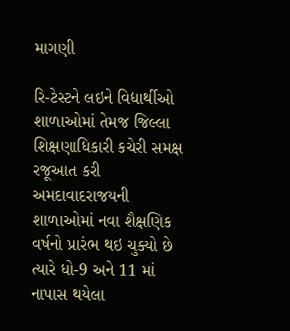માગણી

રિ-ટેસ્ટને લઇને વિદ્યાર્થીઓ શાળાઓમાં તેમજ જિલ્લા શિક્ષણાધિકારી કચેરી સમક્ષ રજૂઆત કરી અમદાવાદરાજયની શાળાઓમાં નવા શૈક્ષણિક વર્ષનો પ્રારંભ થઇ ચુક્યો છે ત્યારે ધો-9 અને 11 માં નાપાસ થયેલા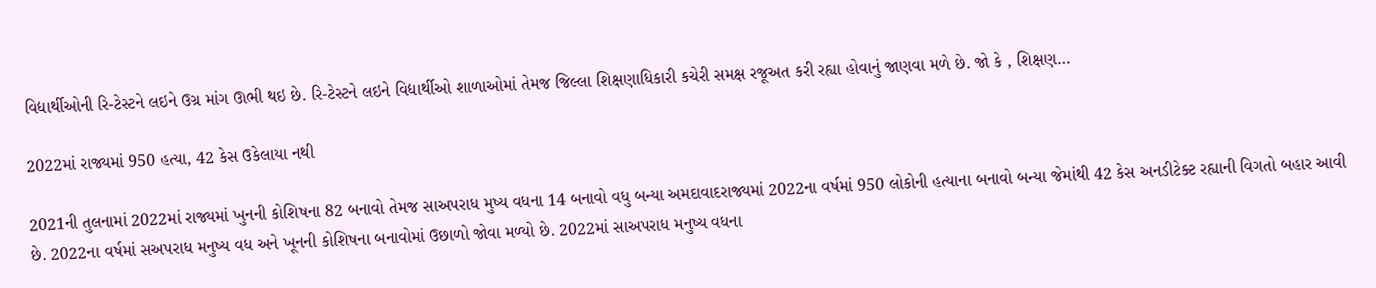વિદ્યાર્થીઓની રિ-ટેસ્ટને લઇને ઉગ્ર માંગ ઊભી થઇ છે. રિ-ટેસ્ટને લઇને વિદ્યાર્થીઓ શાળાઓમાં તેમજ જિલ્લા શિક્ષણાધિકારી કચેરી સમક્ષ રજૂઅત કરી રહ્યા હોવાનું જાણવા મળે છે. જો કે , શિક્ષણ…

2022માં રાજ્યમાં 950 હત્યા, 42 કેસ ઉકેલાયા નથી

2021ની તુલનામાં 2022માં રાજ્યમાં ખુનની કોશિષના 82 બનાવો તેમજ સાઅપરાધ મુષ્ય વધના 14 બનાવો વધુ બન્યા અમદાવાદરાજ્યમાં 2022ના વર્ષમાં 950 લોકોની હત્યાના બનાવો બન્યા જેમાંથી 42 કેસ અનડીટેક્ટ રહ્યાની વિગતો બહાર આવી છે. 2022ના વર્ષમાં સઅપરાધ મનુષ્ય વધ અને ખૂનની કોશિષના બનાવોમાં ઉછાળો જોવા મળ્યો છે. 2022માં સાઅપરાધ મનુષ્ય વધના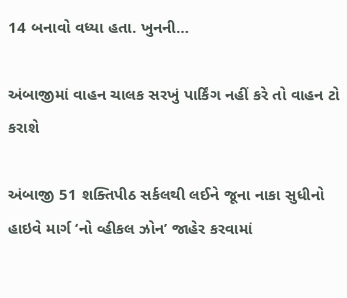14 બનાવો વધ્યા હતા. ખુનની…

અંબાજીમાં વાહન ચાલક સરખું પાર્કિંગ નહીં કરે તો વાહન ટો કરાશે

અંબાજી 51 શક્તિપીઠ સર્કલથી લઈને જૂના નાકા સુધીનો હાઇવે માર્ગ ‘નો વ્હીકલ ઝોન’ જાહેર કરવામાં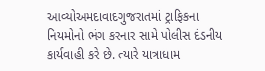આવ્યોઅમદાવાદગુજરાતમાં ટ્રાફિકના નિયમોનો ભંગ કરનાર સામે પોલીસ દંડનીય કાર્યવાહી કરે છે. ત્યારે યાત્રાધામ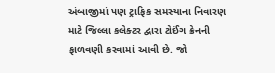અંબાજીમાં પણ ટ્રાફિક સમસ્યાના નિવારણ માટે જિલ્લા કલેક્ટર દ્વારા ટોઈંગ ક્રેનની ફાળવણી કરવામાં આવી છે. જો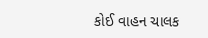કોઈ વાહન ચાલક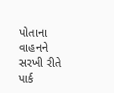પોતાના વાહનને સરખી રીતે પાર્ક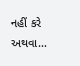નહીં કરે અથવા…